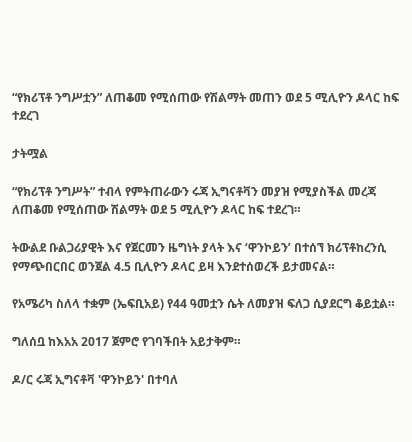“የክሪፕቶ ንግሥቷን” ለጠቆመ የሚሰጠው የሽልማት መጠን ወደ 5 ሚሊዮን ዶላር ከፍ ተደረገ

ታትሟል

“የክሪፕቶ ንግሥት” ተብላ የምትጠራውን ሩጃ ኢግናቶቫን መያዝ የሚያስችል መረጃ ለጠቆመ የሚሰጠው ሽልማት ወደ 5 ሚሊዮን ዶላር ከፍ ተደረገ።

ትውልደ ቡልጋሪያዊት እና የጀርመን ዜግነት ያላት እና ‘ዋንኮይን’ በተሰኘ ክሪፕቶከረንሲ የማጭበርበር ወንጀል 4.5 ቢሊዮን ዶላር ይዛ እንደተሰወረች ይታመናል።

የአሜሪካ ስለላ ተቋም (ኤፍቢአይ) የ44 ዓመቷን ሴት ለመያዝ ፍለጋ ሲያደርግ ቆይቷል።

ግለሰቧ ከእአአ 2017 ጀምሮ የገባችበት አይታቅም።

ዶ/ር ሩጃ ኢግናቶቫ 'ዋንኮይን' በተባለ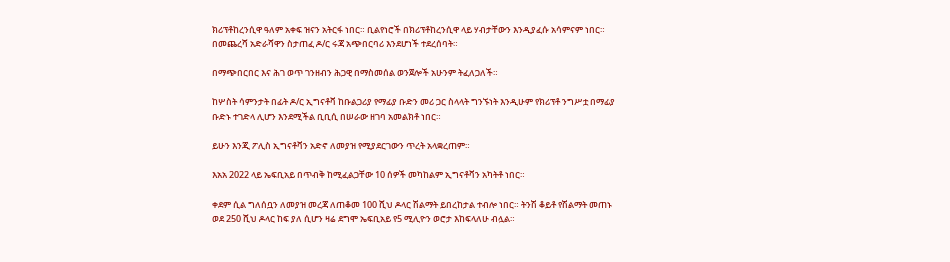ክሪፕቶከረንሲዋ ዓለም አቀፍ ዝናን አትርፋ ነበር። ቢልየነሮች በክሪፕቶከረንሲዋ ላይ ሃብታቸውን እንዲያፈሱ አሳምናም ነበር። በመጨረሻ አድራሻዋን ስታጠፈ ዶ/ር ሩጃ አጭበርባሪ እንደሆነች ተደረሰባት።

በማጭበርበር እና ሕገ ወጥ ገንዘብን ሕጋዊ በማስመሰል ወንጀሎች አሁንም ትፈለጋለች።

ከሦስት ሳምንታት በፊት ዶ/ር ኢግናቶቫ ከቡልጋሪያ የማፊያ ቡድን መሪ ጋር ስላላት ግንኙነት እንዲሁም የክሪፕቶ ንግሥቷ በማፊያ ቡድኑ ተገድላ ሊሆን እንደሚችል ቢቢሲ በሠራው ዘገባ አመልክቶ ነበር።

ይሁን እንጂ ፖሊስ ኢግናቶቫን አድኖ ለመያዝ የሚያደርገውን ጥረት አላቋረጠም።

እአአ 2022 ላይ ኤፍቢአይ በጥብቅ ከሚፈልጋቸው 10 ሰዎች መካከልም ኢግናቶቫን አካትቶ ነበር።

ቀደም ሲል ግለሰቧን ለመያዝ መረጃ ለጠቆመ 100 ሺህ ዶላር ሽልማት ይበረከታል ተብሎ ነበር። ትንሽ ቆይቶ የሽልማት መጠኑ ወደ 250 ሺህ ዶላር ከፍ ያለ ሲሆን ዛሬ ደግሞ ኤፍቢአይ የ5 ሚሊዮን ወሮታ እከፍላለሁ ብሏል።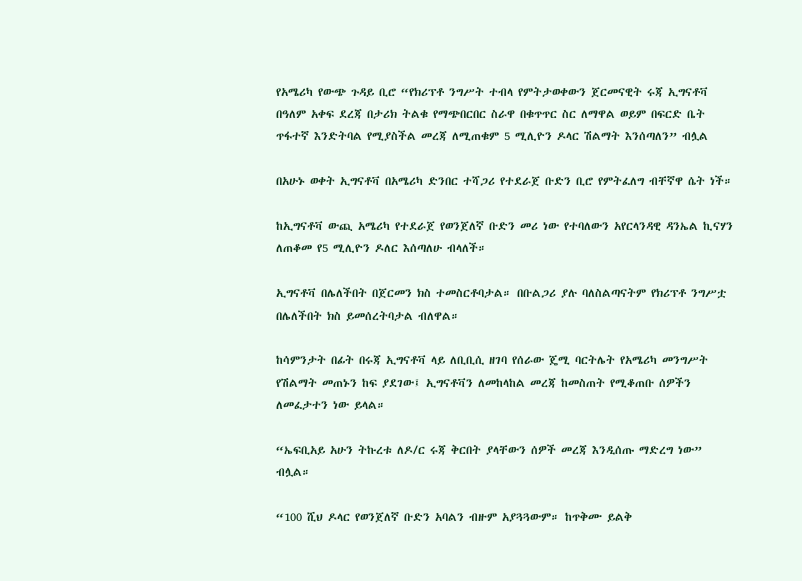የአሜሪካ የውጭ ጉዳይ ቢሮ “የክሪፕቶ ንግሥት ተብላ የምትታወቀውን ጀርመናዊት ሩጃ ኢግናቶቫ በዓለም አቀፍ ደረጃ በታሪክ ትልቁ የማጭበርበር ስራዋ በቁጥጥር ስር ለማዋል ወይም በፍርድ ቤት ጥፋተኛ እንድትባል የሚያስችል መረጃ ለሚጠቁም 5 ሚሊዮን ዶላር ሽልማት እንሰጣለን” ብሏል

በአሁኑ ወቀት ኢግናቶቫ በአሜሪካ ድንበር ተሻጋሪ የተደራጀ ቡድን ቢሮ የምትፈለግ ብቸኛዋ ሴት ነች።

ከኢግናቶቫ ውጪ አሜሪካ የተደራጀ የወንጀለኛ ቡድን መሪ ነው የተባለውን አየርላንዳዊ ዳንኤል ኪናሃን ለጠቆመ የ5 ሚሊዮን ዶለር እሰጣለሁ ብላለች።

ኢግናቶቫ በሌለችበት በጀርመን ክስ ተመስርቶባታል። በቡልጋሪ ያሉ ባለስልጣናትም የክሪፕቶ ንግሥቷ በሌለችበት ክስ ይመሰረትባታል ብለዋል።

ከሳምንታት በፊት በሩጃ ኢግናቶቫ ላይ ለቢቢሲ ዘገባ የሰራው ጄሚ ባርትሌት የአሜሪካ መንግሥት የሽልማት መጠኑን ከፍ ያደገው፤ ኢግናቶቫን ለመከላከል መረጃ ከመስጠት የሚቆጠቡ ሰዎችን ለመፈታተን ነው ይላል።

“ኤፍቢአይ አሁን ትኩረቱ ለዶ/ር ሩጃ ቅርበት ያላቸውን ሰዎች መረጃ እንዲሰጡ ማድረግ ነው” ብሏል።

“100 ሺህ ዶላር የወንጀለኛ ቡድን አባልን ብዙም አያጓጓውም። ከጥቅሙ ይልቅ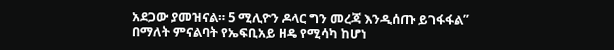አደጋው ያመዝናል። 5 ሚሊዮን ዶላር ግን መረጃ እንዲሰጡ ይገፋፋል” በማለት ምናልባት የኤፍቢአይ ዘዴ የሚሳካ ከሆነ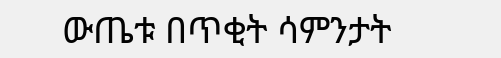ውጤቱ በጥቂት ሳምንታት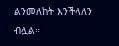ልንመለከት እንችላለን ብሏል።